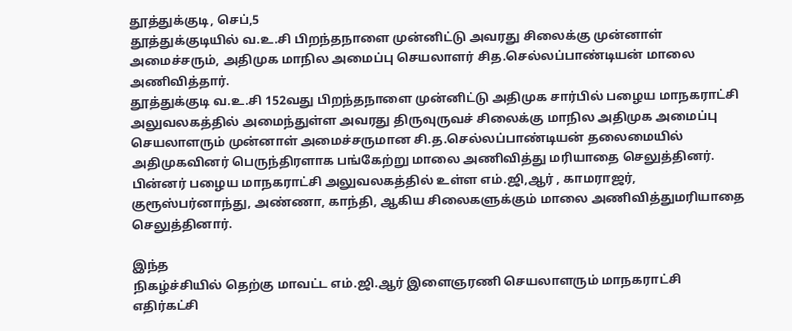தூத்துக்குடி, செப்,5
தூத்துக்குடியில் வ.உ.சி பிறந்தநாளை முன்னிட்டு அவரது சிலைக்கு முன்னாள் அமைச்சரும், அதிமுக மாநில அமைப்பு செயலாளர் சித.செல்லப்பாண்டியன் மாலை அணிவித்தார்.
தூத்துக்குடி வ.உ.சி 152வது பிறந்தநாளை முன்னிட்டு அதிமுக சார்பில் பழைய மாநகராட்சி அலுவலகத்தில் அமைந்துள்ள அவரது திருவுருவச் சிலைக்கு மாநில அதிமுக அமைப்பு செயலாளரும் முன்னாள் அமைச்சருமான சி.த.செல்லப்பாண்டியன் தலைமையில் அதிமுகவினர் பெருந்திரளாக பங்கேற்று மாலை அணிவித்து மரியாதை செலுத்தினர். பின்னர் பழைய மாநகராட்சி அலுவலகத்தில் உள்ள எம்.ஜி,ஆர் , காமராஜர், குரூஸ்பர்னாந்து, அண்ணா, காந்தி, ஆகிய சிலைகளுக்கும் மாலை அணிவித்துமரியாதை செலுத்தினார்.

இந்த
நிகழ்ச்சியில் தெற்கு மாவட்ட எம்.ஜி.ஆர் இளைஞரணி செயலாளரும் மாநகராட்சி எதிர்கட்சி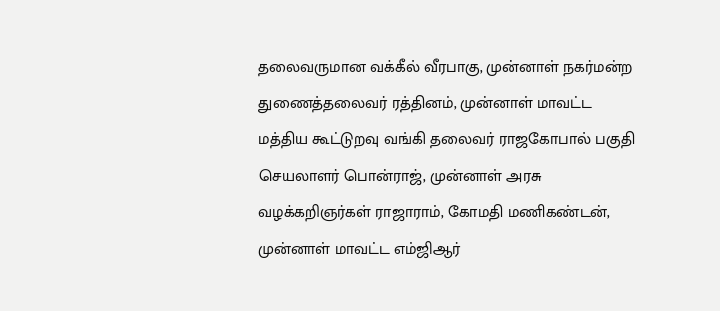தலைவருமான வக்கீல் வீரபாகு, முன்னாள் நகர்மன்ற துணைத்தலைவர் ரத்தினம், முன்னாள் மாவட்ட மத்திய கூட்டுறவு வங்கி தலைவர் ராஜகோபால் பகுதி செயலாளர் பொன்ராஜ், முன்னாள் அரசு வழக்கறிஞர்கள் ராஜாராம், கோமதி மணிகண்டன், முன்னாள் மாவட்ட எம்ஜிஆர்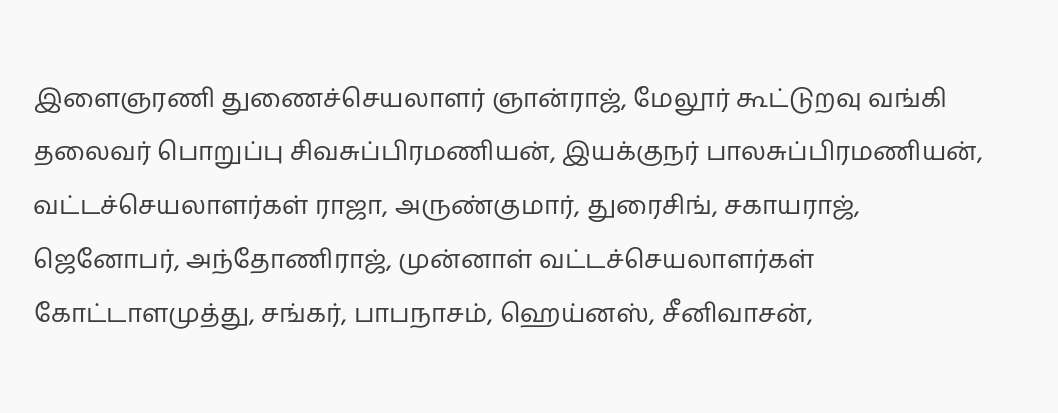இளைஞரணி துணைச்செயலாளர் ஞான்ராஜ், மேலூர் கூட்டுறவு வங்கி தலைவர் பொறுப்பு சிவசுப்பிரமணியன், இயக்குநர் பாலசுப்பிரமணியன், வட்டச்செயலாளர்கள் ராஜா, அருண்குமார், துரைசிங், சகாயராஜ், ஜெனோபர், அந்தோணிராஜ், முன்னாள் வட்டச்செயலாளர்கள் கோட்டாளமுத்து, சங்கர், பாபநாசம், ஹெய்னஸ், சீனிவாசன்,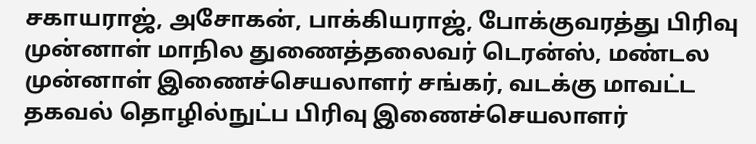சகாயராஜ், அசோகன், பாக்கியராஜ், போக்குவரத்து பிரிவு முன்னாள் மாநில துணைத்தலைவர் டெரன்ஸ், மண்டல முன்னாள் இணைச்செயலாளர் சங்கர், வடக்கு மாவட்ட தகவல் தொழில்நுட்ப பிரிவு இணைச்செயலாளர்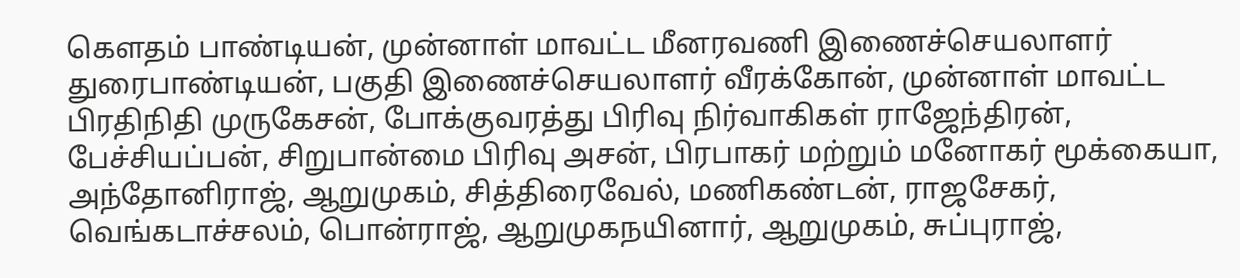கௌதம் பாண்டியன், முன்னாள் மாவட்ட மீனரவணி இணைச்செயலாளர் துரைபாண்டியன், பகுதி இணைச்செயலாளர் வீரக்கோன், முன்னாள் மாவட்ட பிரதிநிதி முருகேசன், போக்குவரத்து பிரிவு நிர்வாகிகள் ராஜேந்திரன், பேச்சியப்பன், சிறுபான்மை பிரிவு அசன், பிரபாகர் மற்றும் மனோகர் மூக்கையா, அந்தோனிராஜ், ஆறுமுகம், சித்திரைவேல், மணிகண்டன், ராஜசேகர், வெங்கடாச்சலம், பொன்ராஜ், ஆறுமுகநயினார், ஆறுமுகம், சுப்புராஜ்,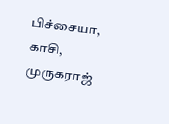பிச்சையா, காசி, முருகராஜ்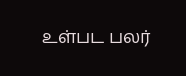உள்பட பலர்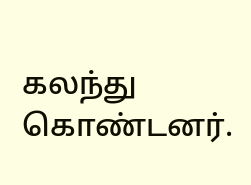கலந்து கொண்டனர்.